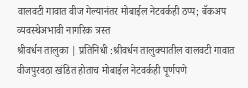वालवटी गावात वीज गेल्यानंतर मोबाईल नेटवर्कही ठप्प; बॅकअप व्यवस्थेअभावी नागरिक त्रस्त
श्रीवर्धन तालुका | प्रतिनिधी :श्रीवर्धन तालुक्यातील वालवटी गावात वीजपुरवठा खंडित होताच मोबाईल नेटवर्कही पूर्णपणे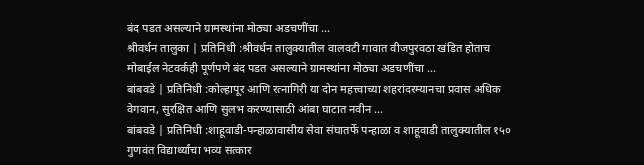बंद पडत असल्याने ग्रामस्थांना मोठ्या अडचणींचा ...
श्रीवर्धन तालुका | प्रतिनिधी :श्रीवर्धन तालुक्यातील वालवटी गावात वीजपुरवठा खंडित होताच मोबाईल नेटवर्कही पूर्णपणे बंद पडत असल्याने ग्रामस्थांना मोठ्या अडचणींचा ...
बांबवडे | प्रतिनिधी :कोल्हापूर आणि रत्नागिरी या दोन महत्त्वाच्या शहरांदरम्यानचा प्रवास अधिक वेगवान, सुरक्षित आणि सुलभ करण्यासाठी आंबा घाटात नवीन ...
बांबवडे | प्रतिनिधी :शाहूवाडी-पन्हाळावासीय सेवा संघातर्फे पन्हाळा व शाहूवाडी तालुक्यातील १५० गुणवंत विद्यार्थ्यांचा भव्य सत्कार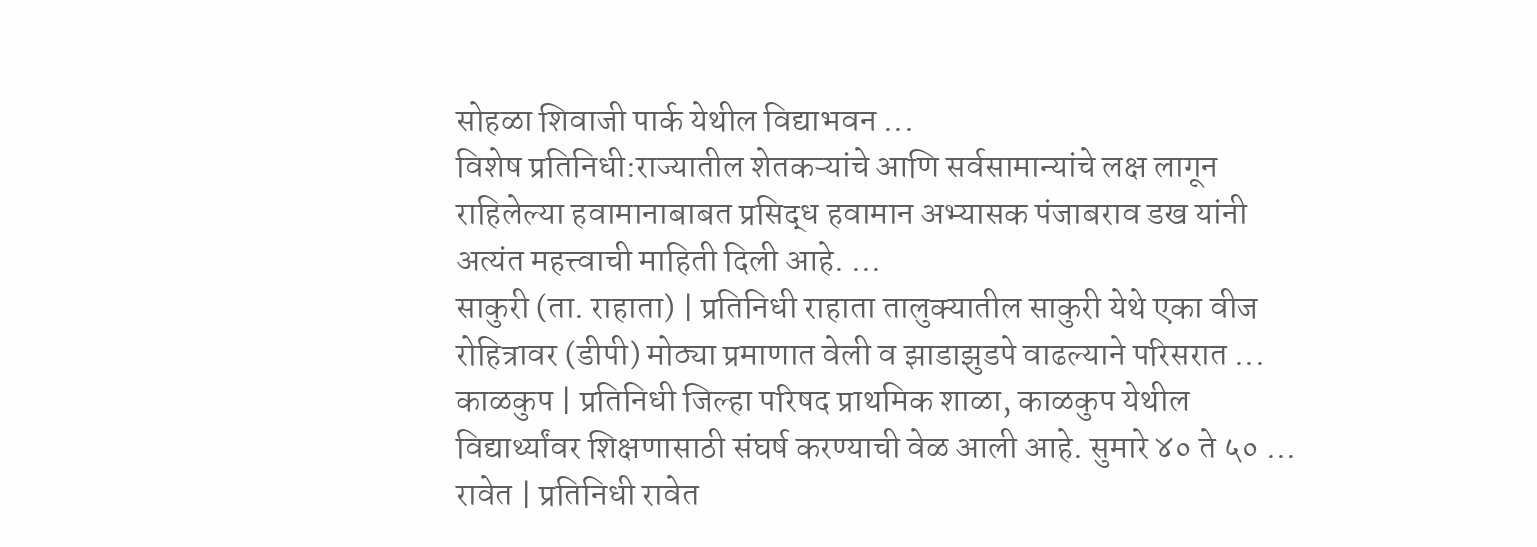सोहळा शिवाजी पार्क येथील विद्याभवन ...
विशेष प्रतिनिधी:राज्यातील शेतकऱ्यांचे आणि सर्वसामान्यांचे लक्ष लागून राहिलेल्या हवामानाबाबत प्रसिद्ध हवामान अभ्यासक पंजाबराव डख यांनी अत्यंत महत्त्वाची माहिती दिली आहे. ...
साकुरी (ता. राहाता) | प्रतिनिधी राहाता तालुक्यातील साकुरी येथे एका वीज रोहित्रावर (डीपी) मोठ्या प्रमाणात वेली व झाडाझुडपे वाढल्याने परिसरात ...
काळकुप | प्रतिनिधी जिल्हा परिषद प्राथमिक शाळा, काळकुप येथील विद्यार्थ्यांवर शिक्षणासाठी संघर्ष करण्याची वेळ आली आहे. सुमारे ४० ते ५० ...
रावेत | प्रतिनिधी रावेत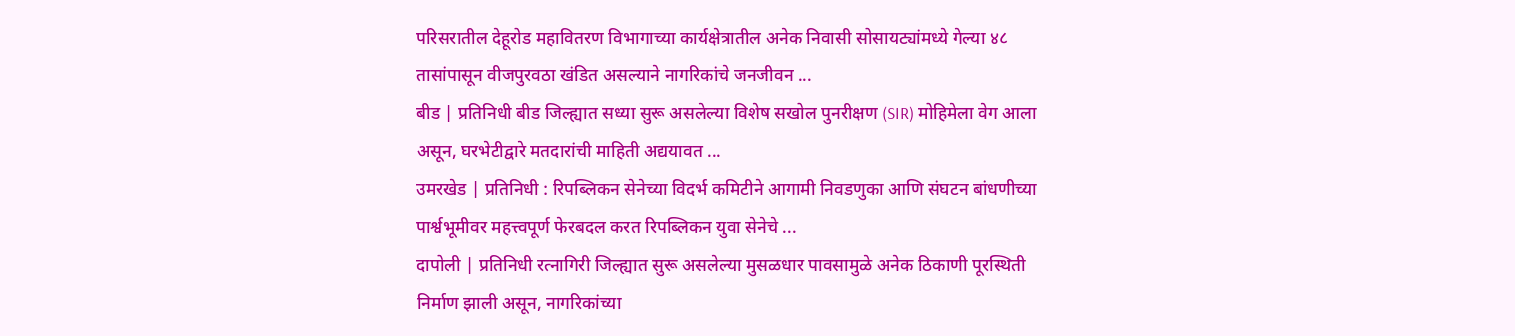परिसरातील देहूरोड महावितरण विभागाच्या कार्यक्षेत्रातील अनेक निवासी सोसायट्यांमध्ये गेल्या ४८ तासांपासून वीजपुरवठा खंडित असल्याने नागरिकांचे जनजीवन ...
बीड | प्रतिनिधी बीड जिल्ह्यात सध्या सुरू असलेल्या विशेष सखोल पुनरीक्षण (SIR) मोहिमेला वेग आला असून, घरभेटीद्वारे मतदारांची माहिती अद्ययावत ...
उमरखेड | प्रतिनिधी : रिपब्लिकन सेनेच्या विदर्भ कमिटीने आगामी निवडणुका आणि संघटन बांधणीच्या पार्श्वभूमीवर महत्त्वपूर्ण फेरबदल करत रिपब्लिकन युवा सेनेचे ...
दापोली | प्रतिनिधी रत्नागिरी जिल्ह्यात सुरू असलेल्या मुसळधार पावसामुळे अनेक ठिकाणी पूरस्थिती निर्माण झाली असून, नागरिकांच्या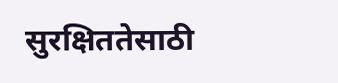सुरक्षिततेसाठी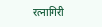रत्नागिरी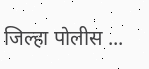जिल्हा पोलीस ...